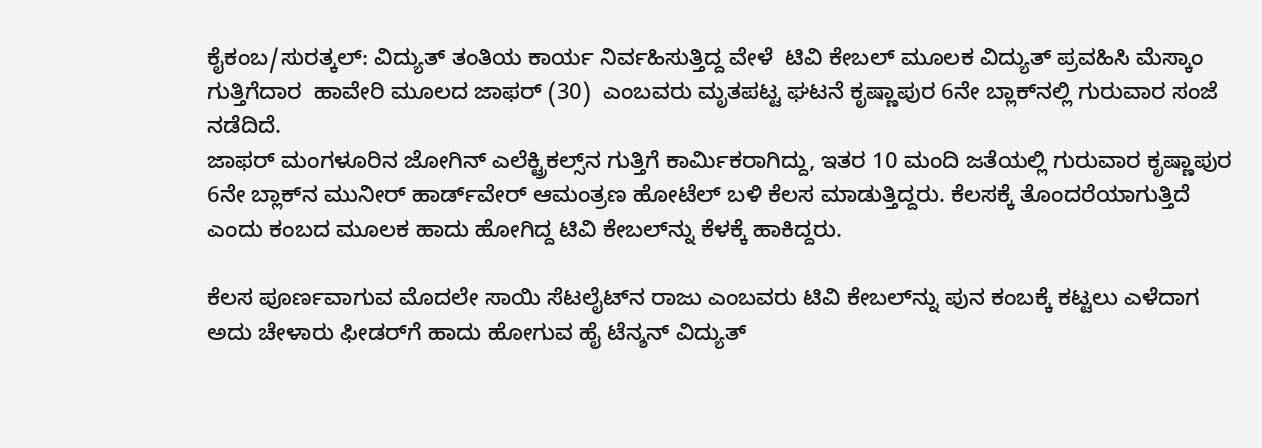ಕೈಕಂಬ/ಸುರತ್ಕಲ್: ವಿದ್ಯುತ್ ತಂತಿಯ ಕಾರ್ಯ ನಿರ್ವಹಿಸುತ್ತಿದ್ದ ವೇಳೆ  ಟಿವಿ ಕೇಬಲ್ ಮೂಲಕ ವಿದ್ಯುತ್ ಪ್ರವಹಿಸಿ ಮೆಸ್ಕಾಂ ಗುತ್ತಿಗೆದಾರ  ಹಾವೇರಿ ಮೂಲದ ಜಾಫರ್ (30)  ಎಂಬವರು ಮೃತಪಟ್ಟ ಘಟನೆ ಕೃಷ್ಣಾಪುರ 6ನೇ ಬ್ಲಾಕ್‌ನಲ್ಲಿ ಗುರುವಾರ ಸಂಜೆ ನಡೆದಿದೆ.
ಜಾಫರ್ ಮಂಗಳೂರಿನ ಜೋಗಿನ್ ಎಲೆಕ್ಟ್ರಿಕಲ್ಸ್‌ನ ಗುತ್ತಿಗೆ ಕಾರ್ಮಿಕರಾಗಿದ್ದು, ಇತರ 10 ಮಂದಿ ಜತೆಯಲ್ಲಿ ಗುರುವಾರ ಕೃಷ್ಣಾಪುರ 6ನೇ ಬ್ಲಾಕ್‌ನ ಮುನೀರ್ ಹಾರ್ಡ್‌ವೇರ್ ಆಮಂತ್ರಣ ಹೋಟೆಲ್ ಬಳಿ ಕೆಲಸ ಮಾಡುತ್ತಿದ್ದರು. ಕೆಲಸಕ್ಕೆ ತೊಂದರೆಯಾಗುತ್ತಿದೆ ಎಂದು ಕಂಬದ ಮೂಲಕ ಹಾದು ಹೋಗಿದ್ದ ಟಿವಿ ಕೇಬಲ್‌ನ್ನು ಕೆಳಕ್ಕೆ ಹಾಕಿದ್ದರು.

ಕೆಲಸ ಪೂರ್ಣವಾಗುವ ಮೊದಲೇ ಸಾಯಿ ಸೆಟಲೈಟ್‌ನ ರಾಜು ಎಂಬವರು ಟಿವಿ ಕೇಬಲ್‌ನ್ನು ಪುನ ಕಂಬಕ್ಕೆ ಕಟ್ಟಲು ಎಳೆದಾಗ ಅದು ಚೇಳಾರು ಫೀಡರ್‌ಗೆ ಹಾದು ಹೋಗುವ ಹೈ ಟೆನ್ಶನ್ ವಿದ್ಯುತ್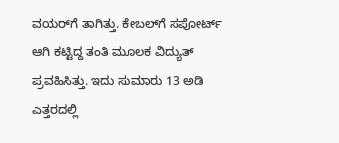ವಯರ್‌ಗೆ ತಾಗಿತ್ತು. ಕೇಬಲ್‌ಗೆ ಸಪೋರ್ಟ್ ಆಗಿ ಕಟ್ಟಿದ್ದ ತಂತಿ ಮೂಲಕ ವಿದ್ಯುತ್ ಪ್ರವಹಿಸಿತ್ತು. ಇದು ಸುಮಾರು 13 ಅಡಿ ಎತ್ತರದಲ್ಲಿ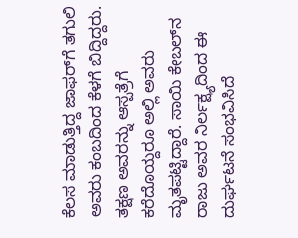ಕೆಲಸ ಮಾಡುತ್ತಿದ್ದ ಜಾಫರ್‌ಗೆ ತಗುಲಿ ಅವರು ಕಂಬದಿಂದ ಕೆಳಗೆ ಬಿದ್ದಿದ್ದರು. ತಕ್ಷಣ ಅವರನ್ನು ಆಸ್ಪತ್ರೆಗೆ ಕರೆದೊಯ್ದರೂ ಅಲ್ಲಿ ಅವರು ಮೃತಪಟ್ಟಿದ್ದಾರೆ. ಸಾಯಿ ಕೇಬಲ್‌ನ ರಾಜು ಅವರ ನಿರ್ಲಕ್ಷ್ಯದಿಂದ ಈ ದುರ್ಘಟನೆ ಸಂಭವಿಸಿದೆ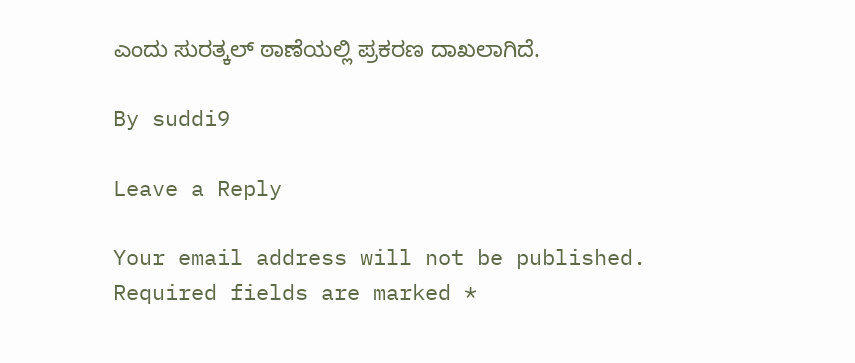ಎಂದು ಸುರತ್ಕಲ್ ಠಾಣೆಯಲ್ಲಿ ಪ್ರಕರಣ ದಾಖಲಾಗಿದೆ.

By suddi9

Leave a Reply

Your email address will not be published. Required fields are marked *